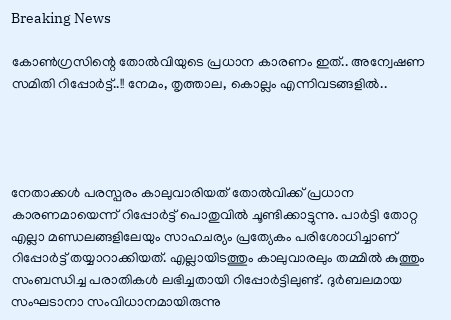Breaking News

കോണ്‍ഗ്രസിന്റെ തോല്‍വിയുടെ പ്രധാന കാരണം ഇത്.. അന്വേഷണ സമിതി റിപ്പോർട്ട്..!! നേമം, തൃത്താല, കൊല്ലം എന്നിവടങ്ങളിൽ..




നേതാക്കള്‍ പരസ്പരം കാലുവാരിയത് തോല്‍വിക്ക് പ്രധാന കാരണമായെന്ന് റിപ്പോര്‍ട്ട് പൊതുവില്‍ ചൂണ്ടിക്കാട്ടുന്നു. പാര്‍ട്ടി തോറ്റ എല്ലാ മണ്ഡലങ്ങളിലേയും സാഹചര്യം പ്രത്യേകം പരിശോധിച്ചാണ് റിപ്പോര്‍ട്ട് തയ്യാറാക്കിയത്. എല്ലായിടത്തും കാലുവാരലും തമ്മില്‍ കുത്തും സംബന്ധിച്ച പരാതികള്‍ ലഭിച്ചതായി റിപ്പോര്‍ട്ടിലുണ്ട്. ദുര്‍ബലമായ സംഘടാനാ സംവിധാനമായിരുന്നു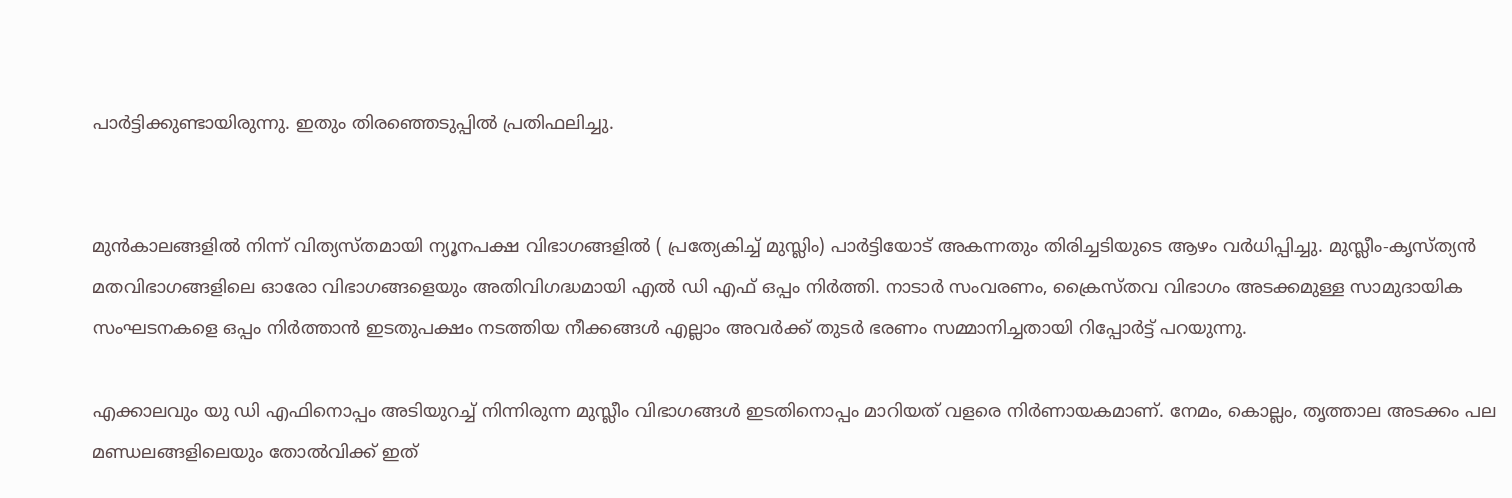പാര്‍ട്ടിക്കുണ്ടായിരുന്നു. ഇതും തിരഞ്ഞെടുപ്പില്‍ പ്രതിഫലിച്ചു.


മുന്‍കാലങ്ങളില്‍ നിന്ന് വിത്യസ്തമായി ന്യൂനപക്ഷ വിഭാഗങ്ങളില്‍ ( പ്രത്യേകിച്ച്‌ മുസ്ലിം) പാര്‍ട്ടിയോട് അകന്നതും തിരിച്ചടിയുടെ ആഴം വര്‍ധിപ്പിച്ചു. മുസ്ലീം-കൃസ്ത്യന്‍ മതവിഭാഗങ്ങളിലെ ഓരോ വിഭാഗങ്ങളെയും അതിവിഗദ്ധമായി എല്‍ ഡി എഫ് ഒപ്പം നിര്‍ത്തി. നാടാര്‍ സംവരണം, ക്രൈസ്തവ വിഭാഗം അടക്കമുള്ള സാമുദായിക സംഘടനകളെ ഒപ്പം നിര്‍ത്താന്‍ ഇടതുപക്ഷം നടത്തിയ നീക്കങ്ങള്‍ എല്ലാം അവര്‍ക്ക് തുടര്‍ ഭരണം സമ്മാനിച്ചതായി റിപ്പോര്‍ട്ട് പറയുന്നു.

എക്കാലവും യു ഡി എഫിനൊപ്പം അടിയുറച്ച്‌ നിന്നിരുന്ന മുസ്ലീം വിഭാഗങ്ങള്‍ ഇടതിനൊപ്പം മാറിയത് വളരെ നിര്‍ണായകമാണ്. നേമം, കൊല്ലം, തൃത്താല അടക്കം പല മണ്ഡലങ്ങളിലെയും തോല്‍വിക്ക് ഇത്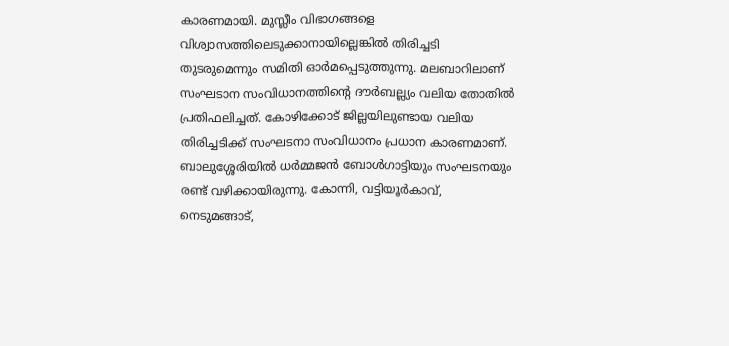കാരണമായി. മുസ്ലീം വിഭാഗങ്ങളെ വിശ്വാസത്തിലെടുക്കാനായില്ലെങ്കില്‍ തിരിച്ചടി തുടരുമെന്നും സമിതി ഓര്‍മപ്പെടുത്തുന്നു. മലബാറിലാണ് സംഘടാന സംവിധാനത്തിന്റെ ദൗര്‍ബല്ല്യം വലിയ തോതില്‍ പ്രതിഫലിച്ചത്. കോഴിക്കോട് ജില്ലയിലുണ്ടായ വലിയ തിരിച്ചടിക്ക് സംഘടനാ സംവിധാനം പ്രധാന കാരണമാണ്. ബാലുശ്ശേരിയില്‍ ധര്‍മ്മജന്‍ ബോള്‍ഗാട്ടിയും സംഘടനയും രണ്ട് വഴിക്കായിരുന്നു. കോന്നി, വട്ടിയൂര്‍കാവ്, നെടുമങ്ങാട്,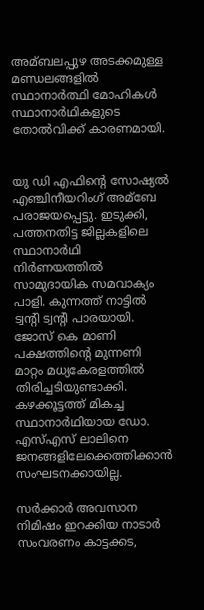അമ്ബലപ്പുഴ അടക്കമുള്ള മണ്ഡലങ്ങളില്‍ സ്ഥാനാര്‍ത്ഥി മോഹികള്‍ സ്ഥാനാര്‍ഥികളുടെ തോല്‍വിക്ക് കാരണമായി.


യു ഡി എഫിന്റെ സോഷ്യല്‍ എഞ്ചിനീയറിംഗ് അമ്ബേ പരാജയപ്പെട്ടു. ഇടുക്കി, പത്തനതിട്ട ജില്ലകളിലെ സ്ഥാനാര്‍ഥി നിര്‍ണയത്തില്‍ സാമുദായിക സമവാക്യം പാളി. കുന്നത്ത് നാട്ടില്‍ ട്വന്റി ട്വന്റി പാരയായി. ജോസ് കെ മാണി പക്ഷത്തിന്റെ മുന്നണി മാറ്റം മധ്യകേരളത്തില്‍ തിരിച്ചടിയുണ്ടാക്കി. കഴക്കൂട്ടത്ത് മികച്ച സ്ഥാനാര്‍ഥിയായ ഡോ. എസ്‌എസ് ലാലിനെ ജനങ്ങളിലേക്കെത്തിക്കാന്‍ സംഘടനക്കായില്ല.

സര്‍ക്കാര്‍ അവസാന നിമിഷം ഇറക്കിയ നാടാര്‍ സംവരണം കാട്ടക്കട,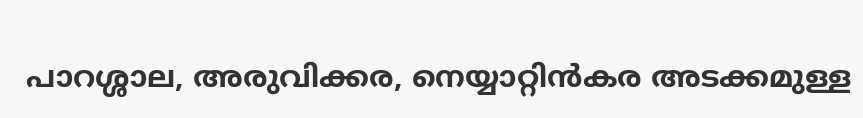പാറശ്ശാല, അരുവിക്കര, നെയ്യാറ്റിന്‍കര അടക്കമുള്ള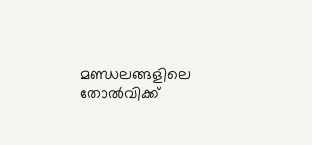മണ്ഡലങ്ങളിലെ തോല്‍വിക്ക്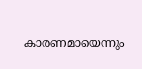കാരണമായെന്നും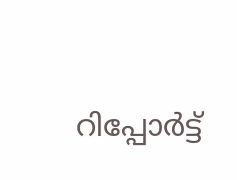റിപ്പോര്‍ട്ട്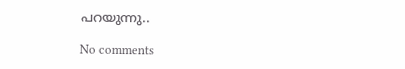പറയുന്നു..

No comments